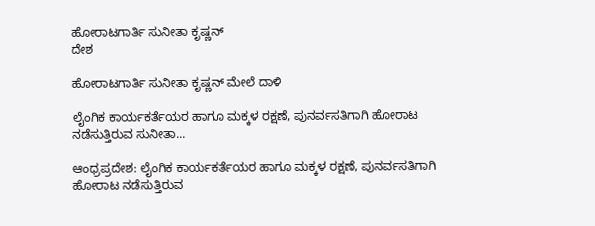ಹೋರಾಟಗಾರ್ತಿ ಸುನೀತಾ ಕೃಷ್ಣನ್
ದೇಶ

ಹೋರಾಟಗಾರ್ತಿ ಸುನೀತಾ ಕೃಷ್ಣನ್ ಮೇಲೆ ದಾಳಿ

ಲೈಂಗಿಕ ಕಾರ್ಯಕರ್ತೆಯರ ಹಾಗೂ ಮಕ್ಕಳ ರಕ್ಷಣೆ, ಪುನರ್ವಸತಿಗಾಗಿ ಹೋರಾಟ ನಡೆಸುತ್ತಿರುವ ಸುನೀತಾ...

ಆಂಧ್ರಪ್ರದೇಶ: ಲೈಂಗಿಕ ಕಾರ್ಯಕರ್ತೆಯರ ಹಾಗೂ ಮಕ್ಕಳ ರಕ್ಷಣೆ, ಪುನರ್ವಸತಿಗಾಗಿ ಹೋರಾಟ ನಡೆಸುತ್ತಿರುವ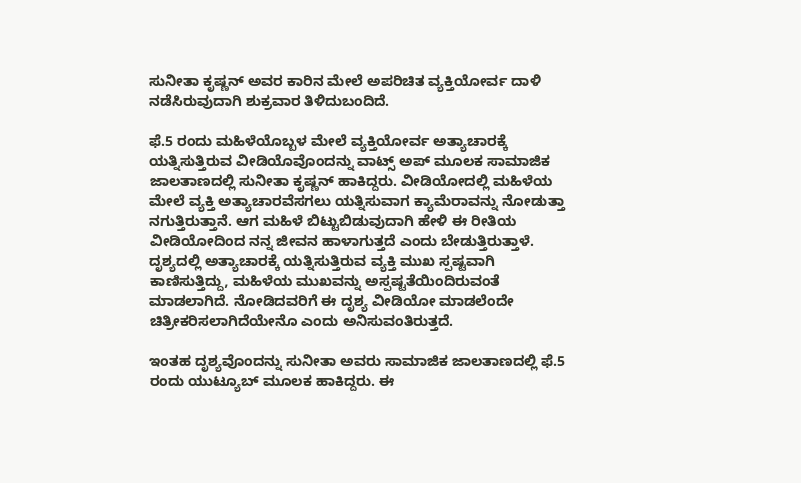ಸುನೀತಾ ಕೃಷ್ಣನ್ ಅವರ ಕಾರಿನ ಮೇಲೆ ಅಪರಿಚಿತ ವ್ಯಕ್ತಿಯೋರ್ವ ದಾಳಿ ನಡೆಸಿರುವುದಾಗಿ ಶುಕ್ರವಾರ ತಿಳಿದುಬಂದಿದೆ.

ಫೆ.5 ರಂದು ಮಹಿಳೆಯೊಬ್ಬಳ ಮೇಲೆ ವ್ಯಕ್ತಿಯೋರ್ವ ಅತ್ಯಾಚಾರಕ್ಕೆ ಯತ್ನಿಸುತ್ತಿರುವ ವೀಡಿಯೊವೊಂದನ್ನು ವಾಟ್ಸ್ ಅಪ್ ಮೂಲಕ ಸಾಮಾಜಿಕ ಜಾಲತಾಣದಲ್ಲಿ ಸುನೀತಾ ಕೃಷ್ಣನ್ ಹಾಕಿದ್ದರು. ವೀಡಿಯೋದಲ್ಲಿ ಮಹಿಳೆಯ ಮೇಲೆ ವ್ಯಕ್ತಿ ಅತ್ಯಾಚಾರವೆಸಗಲು ಯತ್ನಿಸುವಾಗ ಕ್ಯಾಮೆರಾವನ್ನು ನೋಡುತ್ತಾ ನಗುತ್ತಿರುತ್ತಾನೆ. ಆಗ ಮಹಿಳೆ ಬಿಟ್ಟುಬಿಡುವುದಾಗಿ ಹೇಳಿ ಈ ರೀತಿಯ ವೀಡಿಯೋದಿಂದ ನನ್ನ ಜೀವನ ಹಾಳಾಗುತ್ತದೆ ಎಂದು ಬೇಡುತ್ತಿರುತ್ತಾಳೆ. ದೃಶ್ಯದಲ್ಲಿ ಅತ್ಯಾಚಾರಕ್ಕೆ ಯತ್ನಿಸುತ್ತಿರುವ ವ್ಯಕ್ತಿ ಮುಖ ಸ್ಪಷ್ಟವಾಗಿ ಕಾಣಿಸುತ್ತಿದ್ದು, ಮಹಿಳೆಯ ಮುಖವನ್ನು ಅಸ್ಪಷ್ಟತೆಯಿಂದಿರುವಂತೆ ಮಾಡಲಾಗಿದೆ. ನೋಡಿದವರಿಗೆ ಈ ದೃಶ್ಯ ವೀಡಿಯೋ ಮಾಡಲೆಂದೇ ಚಿತ್ರೀಕರಿಸಲಾಗಿದೆಯೇನೊ ಎಂದು ಅನಿಸುವಂತಿರುತ್ತದೆ.

ಇಂತಹ ದೃಶ್ಯವೊಂದನ್ನು ಸುನೀತಾ ಅವರು ಸಾಮಾಜಿಕ ಜಾಲತಾಣದಲ್ಲಿ ಫೆ.5 ರಂದು ಯುಟ್ಯೂಬ್ ಮೂಲಕ ಹಾಕಿದ್ದರು. ಈ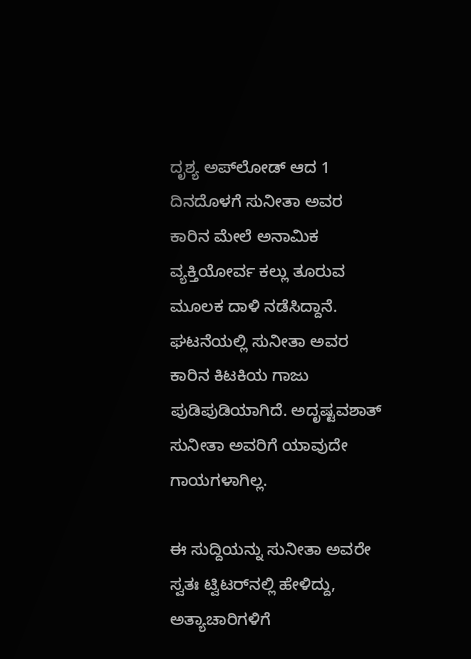ದೃಶ್ಯ ಅಪ್‌ಲೋಡ್ ಆದ 1 ದಿನದೊಳಗೆ ಸುನೀತಾ ಅವರ ಕಾರಿನ ಮೇಲೆ ಅನಾಮಿಕ ವ್ಯಕ್ತಿಯೋರ್ವ ಕಲ್ಲು ತೂರುವ ಮೂಲಕ ದಾಳಿ ನಡೆಸಿದ್ದಾನೆ. ಘಟನೆಯಲ್ಲಿ ಸುನೀತಾ ಅವರ ಕಾರಿನ ಕಿಟಕಿಯ ಗಾಜು ಪುಡಿಪುಡಿಯಾಗಿದೆ. ಅದೃಷ್ಟವಶಾತ್ ಸುನೀತಾ ಅವರಿಗೆ ಯಾವುದೇ ಗಾಯಗಳಾಗಿಲ್ಲ.

ಈ ಸುದ್ದಿಯನ್ನು ಸುನೀತಾ ಅವರೇ ಸ್ವತಃ ಟ್ವಿಟರ್‌ನಲ್ಲಿ ಹೇಳಿದ್ದು, ಅತ್ಯಾಚಾರಿಗಳಿಗೆ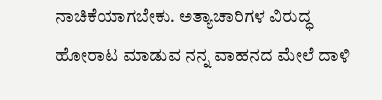ನಾಚಿಕೆಯಾಗಬೇಕು. ಅತ್ಯಾಚಾರಿಗಳ ವಿರುದ್ಧ ಹೋರಾಟ ಮಾಡುವ ನನ್ನ ವಾಹನದ ಮೇಲೆ ದಾಳಿ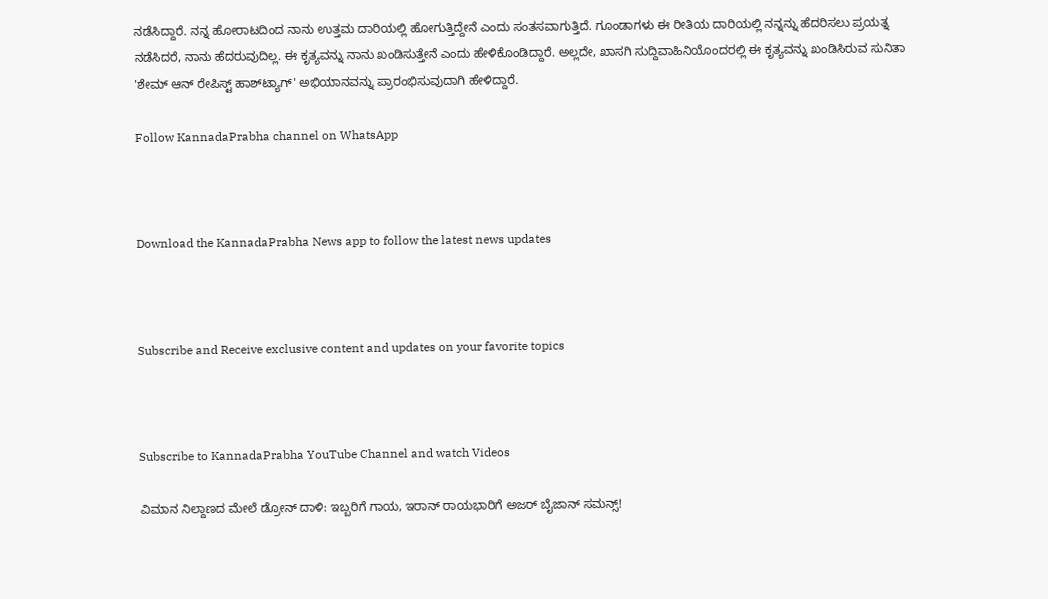ನಡೆಸಿದ್ದಾರೆ. ನನ್ನ ಹೋರಾಟದಿಂದ ನಾನು ಉತ್ತಮ ದಾರಿಯಲ್ಲಿ ಹೋಗುತ್ತಿದ್ದೇನೆ ಎಂದು ಸಂತಸವಾಗುತ್ತಿದೆ. ಗೂಂಡಾಗಳು ಈ ರೀತಿಯ ದಾರಿಯಲ್ಲಿ ನನ್ನನ್ನು ಹೆದರಿಸಲು ಪ್ರಯತ್ನ ನಡೆಸಿದರೆ, ನಾನು ಹೆದರುವುದಿಲ್ಲ. ಈ ಕೃತ್ಯವನ್ನು ನಾನು ಖಂಡಿಸುತ್ತೇನೆ ಎಂದು ಹೇಳಿಕೊಂಡಿದ್ದಾರೆ. ಅಲ್ಲದೇ, ಖಾಸಗಿ ಸುದ್ದಿವಾಹಿನಿಯೊಂದರಲ್ಲಿ ಈ ಕೃತ್ಯವನ್ನು ಖಂಡಿಸಿರುವ ಸುನಿತಾ 'ಶೇಮ್ ಆನ್ ರೇಪಿಸ್ಟ್ ಹಾಶ್‌ಟ್ಯಾಗ್‌' ಅಭಿಯಾನವನ್ನು ಪ್ರಾರಂಭಿಸುವುದಾಗಿ ಹೇಳಿದ್ದಾರೆ.

Follow KannadaPrabha channel on WhatsApp



Download the KannadaPrabha News app to follow the latest news updates



Subscribe and Receive exclusive content and updates on your favorite topics



Subscribe to KannadaPrabha YouTube Channel and watch Videos

ವಿಮಾನ ನಿಲ್ದಾಣದ ಮೇಲೆ ಡ್ರೋನ್ ದಾಳಿ: ಇಬ್ಬರಿಗೆ ಗಾಯ, ಇರಾನ್ ರಾಯಭಾರಿಗೆ ಅಜರ್ ಬೈಜಾನ್ ಸಮನ್ಸ್!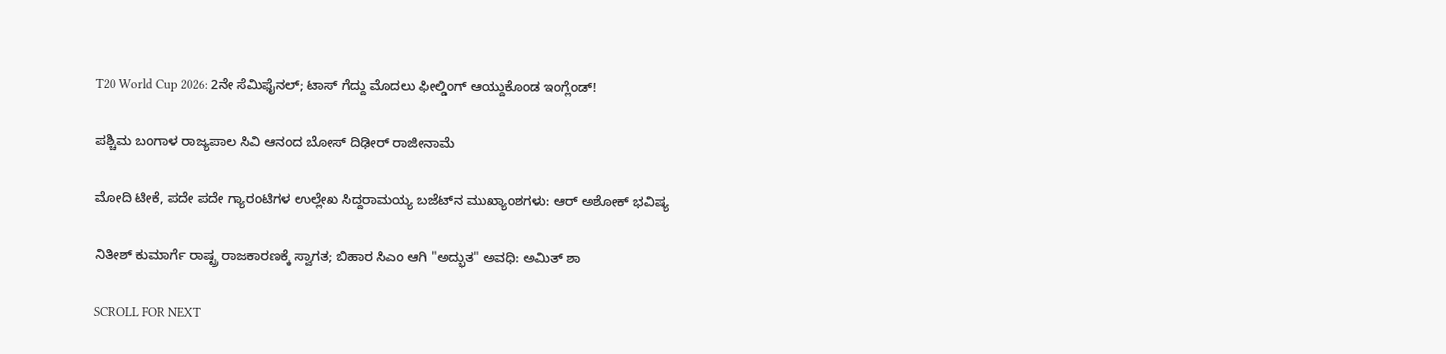T20 World Cup 2026: 2ನೇ ಸೆಮಿಫೈನಲ್; ಟಾಸ್ ಗೆದ್ದು ಮೊದಲು ಫೀಲ್ಡಿಂಗ್ ಆಯ್ದುಕೊಂಡ ಇಂಗ್ಲೆಂಡ್!

ಪಶ್ಚಿಮ ಬಂಗಾಳ ರಾಜ್ಯಪಾಲ ಸಿವಿ ಆನಂದ ಬೋಸ್ ದಿಢೀರ್ ರಾಜೀನಾಮೆ

ಮೋದಿ ಟೀಕೆ, ಪದೇ ಪದೇ ಗ್ಯಾರಂಟಿಗಳ ಉಲ್ಲೇಖ ಸಿದ್ದರಾಮಯ್ಯ ಬಜೆಟ್‌ನ ಮುಖ್ಯಾಂಶಗಳು: ಆರ್ ಅಶೋಕ್ ಭವಿಷ್ಯ

ನಿತೀಶ್ ಕುಮಾರ್ಗೆ ರಾಷ್ಟ್ರ ರಾಜಕಾರಣಕ್ಕೆ ಸ್ವಾಗತ; ಬಿಹಾರ ಸಿಎಂ ಆಗಿ "ಅದ್ಭುತ" ಅವಧಿ: ಅಮಿತ್ ಶಾ

SCROLL FOR NEXT